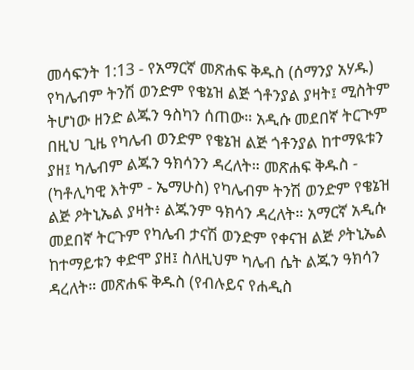መሳፍንት 1:13 - የአማርኛ መጽሐፍ ቅዱስ (ሰማንያ አሃዱ) የካሌብም ትንሽ ወንድም የቄኔዝ ልጅ ጎቶንያል ያዛት፤ ሚስትም ትሆነው ዘንድ ልጁን ዓስካን ሰጠው። አዲሱ መደበኛ ትርጒም በዚህ ጊዜ የካሌብ ወንድም የቄኔዝ ልጅ ጎቶንያል ከተማዪቱን ያዘ፤ ካሌብም ልጁን ዓክሳንን ዳረለት። መጽሐፍ ቅዱስ - (ካቶሊካዊ እትም - ኤማሁስ) የካሌብም ትንሽ ወንድም የቄኔዝ ልጅ ዖትኒኤል ያዛት፥ ልጁንም ዓክሳን ዳረለት። አማርኛ አዲሱ መደበኛ ትርጉም የካሌብ ታናሽ ወንድም የቀናዝ ልጅ ዖትኒኤል ከተማይቱን ቀድሞ ያዘ፤ ስለዚህም ካሌብ ሴት ልጁን ዓክሳን ዳረለት። መጽሐፍ ቅዱስ (የብሉይና የሐዲስ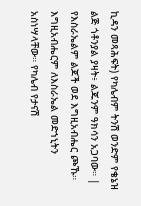ኪዳን መጻሕፍት) የካሌብም ትንሽ ወንድም የቄኔዝ ልጅ ጎቶንያል ያዛት፥ ልጁንም ዓክሳን አጋባው። |
የእስራኤልም ልጆች ወደ እግዚአብሔር ጮኹ። እግዚአብሔርም ለእስራኤል መድኀኒትን አስነሣላቸው። የካሌብ የታናሽ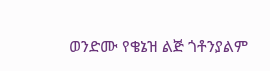ወንድሙ የቄኔዝ ልጅ ጎቶንያልም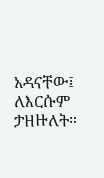አዳናቸው፤ ለእርሱም ታዘዙለት።